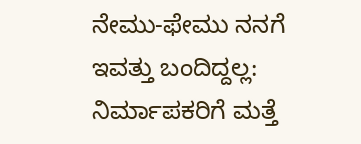ನೇಮು-ಫೇಮು ನನಗೆ ಇವತ್ತು ಬಂದಿದ್ದಲ್ಲ: ನಿರ್ಮಾಪಕರಿಗೆ ಮತ್ತೆ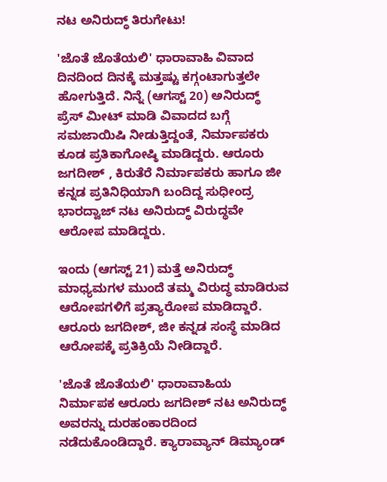ನಟ ಅನಿರುದ್ಧ್ ತಿರುಗೇಟು!

'ಜೊತೆ ಜೊತೆಯಲಿ' ಧಾರಾವಾಹಿ ವಿವಾದ ದಿನದಿಂದ ದಿನಕ್ಕೆ ಮತ್ತಷ್ಟು ಕಗ್ಗಂಟಾಗುತ್ತಲೇ ಹೋಗುತ್ತಿದೆ. ನಿನ್ನೆ (ಆಗಸ್ಟ್ 20) ಅನಿರುದ್ಧ್ ಪ್ರೆಸ್ ಮೀಟ್ ಮಾಡಿ ವಿವಾದದ ಬಗ್ಗೆ ಸಮಜಾಯಿಷಿ ನೀಡುತ್ತಿದ್ದಂತೆ, ನಿರ್ಮಾಪಕರು ಕೂಡ ಪ್ರತಿಕಾಗೋಷ್ಠಿ ಮಾಡಿದ್ದರು. ಆರೂರು ಜಗದೀಶ್ , ಕಿರುತೆರೆ ನಿರ್ಮಾಪಕರು ಹಾಗೂ ಜೀ ಕನ್ನಡ ಪ್ರತಿನಿಧಿಯಾಗಿ ಬಂದಿದ್ದ ಸುಧೀಂದ್ರ ಭಾರದ್ವಾಜ್ ನಟ ಅನಿರುದ್ಧ್ ವಿರುದ್ಧವೇ ಆರೋಪ ಮಾಡಿದ್ದರು.

ಇಂದು (ಆಗಸ್ಟ್ 21) ಮತ್ತೆ ಅನಿರುದ್ಧ್ ಮಾಧ್ಯಮಗಳ ಮುಂದೆ ತಮ್ಮ ವಿರುದ್ಧ ಮಾಡಿರುವ ಆರೋಪಗಳಿಗೆ ಪ್ರತ್ಯಾರೋಪ ಮಾಡಿದ್ದಾರೆ. ಆರೂರು ಜಗದೀಶ್, ಜೀ ಕನ್ನಡ ಸಂಸ್ಥೆ ಮಾಡಿದ ಆರೋಪಕ್ಕೆ ಪ್ರತಿಕ್ರಿಯೆ ನೀಡಿದ್ದಾರೆ.

'ಜೊತೆ ಜೊತೆಯಲಿ' ಧಾರಾವಾಹಿಯ ನಿರ್ಮಾಪಕ ಆರೂರು ಜಗದೀಶ್ ನಟ ಅನಿರುದ್ಧ್ ಅವರನ್ನು ದುರಹಂಕಾರದಿಂದ ನಡೆದುಕೊಂಡಿದ್ದಾರೆ. ಕ್ಯಾರಾವ್ಯಾನ್ ಡಿಮ್ಯಾಂಡ್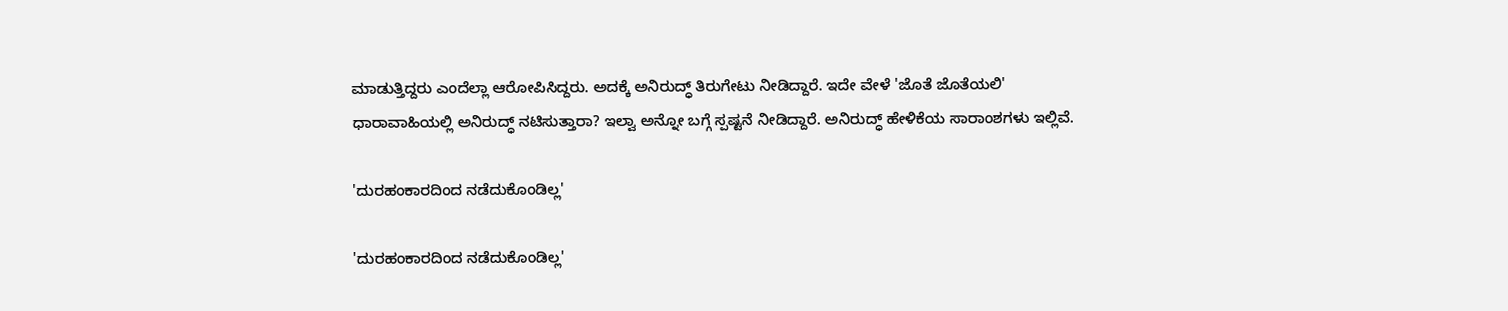ಮಾಡುತ್ತಿದ್ದರು ಎಂದೆಲ್ಲಾ ಆರೋಪಿಸಿದ್ದರು. ಅದಕ್ಕೆ ಅನಿರುದ್ಧ್ ತಿರುಗೇಟು ನೀಡಿದ್ದಾರೆ. ಇದೇ ವೇಳೆ 'ಜೊತೆ ಜೊತೆಯಲಿ' ಧಾರಾವಾಹಿಯಲ್ಲಿ ಅನಿರುದ್ಧ್ ನಟಿಸುತ್ತಾರಾ? ಇಲ್ವಾ ಅನ್ನೋ ಬಗ್ಗೆ ಸ್ಪಷ್ಟನೆ ನೀಡಿದ್ದಾರೆ. ಅನಿರುದ್ಧ್ ಹೇಳಿಕೆಯ ಸಾರಾಂಶಗಳು ಇಲ್ಲಿವೆ.

'ದುರಹಂಕಾರದಿಂದ ನಡೆದುಕೊಂಡಿಲ್ಲ'

'ದುರಹಂಕಾರದಿಂದ ನಡೆದುಕೊಂಡಿಲ್ಲ'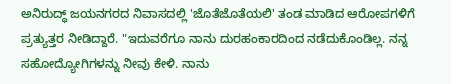ಅನಿರುದ್ಧ್ ಜಯನಗರದ ನಿವಾಸದಲ್ಲಿ 'ಜೊತೆಜೊತೆಯಲಿ' ತಂಡ ಮಾಡಿದ ಆರೋಪಗಳಿಗೆ ಪ್ರತ್ಯುತ್ತರ ನೀಡಿದ್ದಾರೆ. "ಇದುವರೆಗೂ ನಾನು ದುರಹಂಕಾರದಿಂದ ನಡೆದುಕೊಂಡಿಲ್ಲ. ನನ್ನ ಸಹೋದ್ಯೋಗಿಗಳನ್ನು ನೀವು ಕೇಳಿ. ನಾನು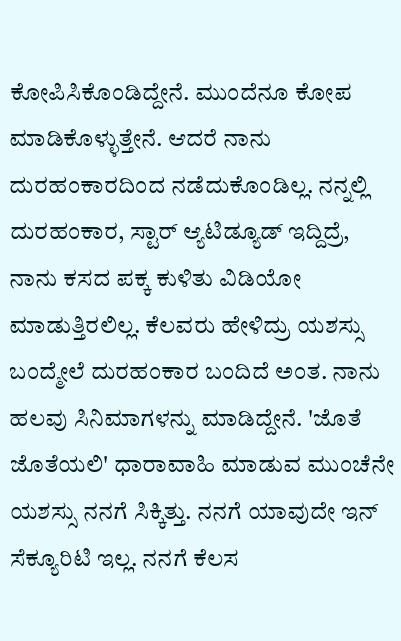ಕೋಪಿಸಿಕೊಂಡಿದ್ದೇನೆ. ಮುಂದೆನೂ ಕೋಪ ಮಾಡಿಕೊಳ್ಳುತ್ತೇನೆ. ಆದರೆ ನಾನು ದುರಹಂಕಾರದಿಂದ ನಡೆದುಕೊಂಡಿಲ್ಲ. ನನ್ನಲ್ಲಿ ದುರಹಂಕಾರ, ಸ್ಟಾರ್ ಆ್ಯಟಿಡ್ಯೂಡ್ ಇದ್ದಿದ್ರೆ, ನಾನು ಕಸದ ಪಕ್ಕ ಕುಳಿತು ವಿಡಿಯೋ ಮಾಡುತ್ತಿರಲಿಲ್ಲ. ಕೆಲವರು ಹೇಳಿದ್ರು ಯಶಸ್ಸು ಬಂದ್ಮೇಲೆ ದುರಹಂಕಾರ ಬಂದಿದೆ ಅಂತ. ನಾನು ಹಲವು ಸಿನಿಮಾಗಳನ್ನು ಮಾಡಿದ್ದೇನೆ. 'ಜೊತೆ ಜೊತೆಯಲಿ' ಧಾರಾವಾಹಿ ಮಾಡುವ ಮುಂಚೆನೇ ಯಶಸ್ಸು ನನಗೆ ಸಿಕ್ಕಿತ್ತು. ನನಗೆ ಯಾವುದೇ ಇನ್ ಸೆಕ್ಯೂರಿಟಿ ಇಲ್ಲ. ನನಗೆ ಕೆಲಸ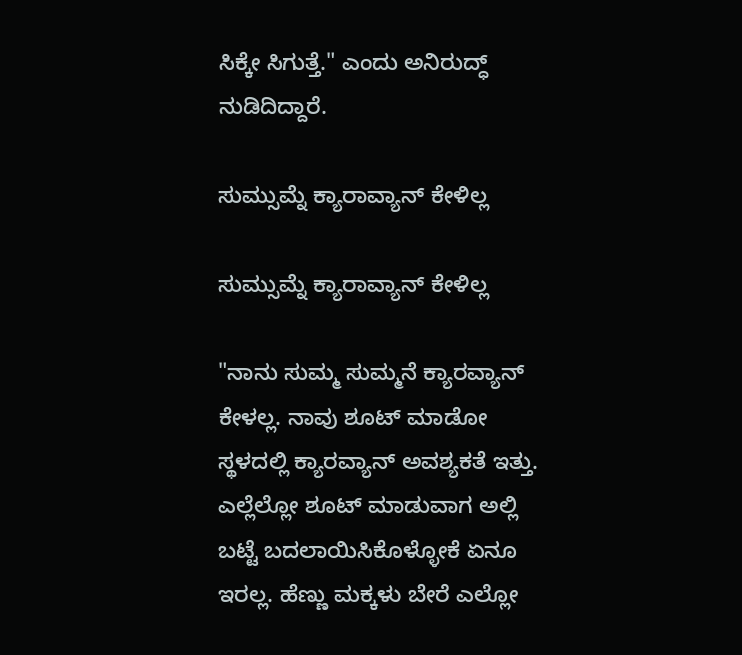ಸಿಕ್ಕೇ ಸಿಗುತ್ತೆ." ಎಂದು ಅನಿರುದ್ಧ್ ನುಡಿದಿದ್ದಾರೆ.

ಸುಮ್ಸುಮ್ನೆ ಕ್ಯಾರಾವ್ಯಾನ್ ಕೇಳಿಲ್ಲ

ಸುಮ್ಸುಮ್ನೆ ಕ್ಯಾರಾವ್ಯಾನ್ ಕೇಳಿಲ್ಲ

"ನಾನು ಸುಮ್ಮ ಸುಮ್ಮನೆ ಕ್ಯಾರವ್ಯಾನ್ ಕೇಳಲ್ಲ. ನಾವು ಶೂಟ್ ಮಾಡೋ ಸ್ಥಳದಲ್ಲಿ ಕ್ಯಾರವ್ಯಾನ್ ಅವಶ್ಯಕತೆ ಇತ್ತು. ಎಲ್ಲೆಲ್ಲೋ ಶೂಟ್ ಮಾಡುವಾಗ ಅಲ್ಲಿ ಬಟ್ಟೆ ಬದಲಾಯಿಸಿಕೊಳ್ಳೋಕೆ ಏನೂ ಇರಲ್ಲ. ಹೆಣ್ಣು ಮಕ್ಕಳು ಬೇರೆ ಎಲ್ಲೋ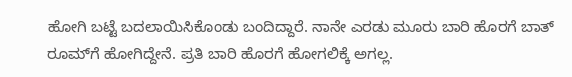ಹೋಗಿ ಬಟ್ಟೆ ಬದಲಾಯಿಸಿಕೊಂಡು ಬಂದಿದ್ದಾರೆ. ನಾನೇ ಎರಡು ಮೂರು ಬಾರಿ ಹೊರಗೆ ಬಾತ್ ರೂಮ್‌ಗೆ ಹೋಗಿದ್ದೇನೆ. ಪ್ರತಿ ಬಾರಿ ಹೊರಗೆ ಹೋಗಲಿಕ್ಕೆ ಅಗಲ್ಲ.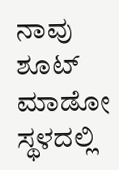ನಾವು ಶೂಟ್ ಮಾಡೋ ಸ್ಥಳದಲ್ಲಿ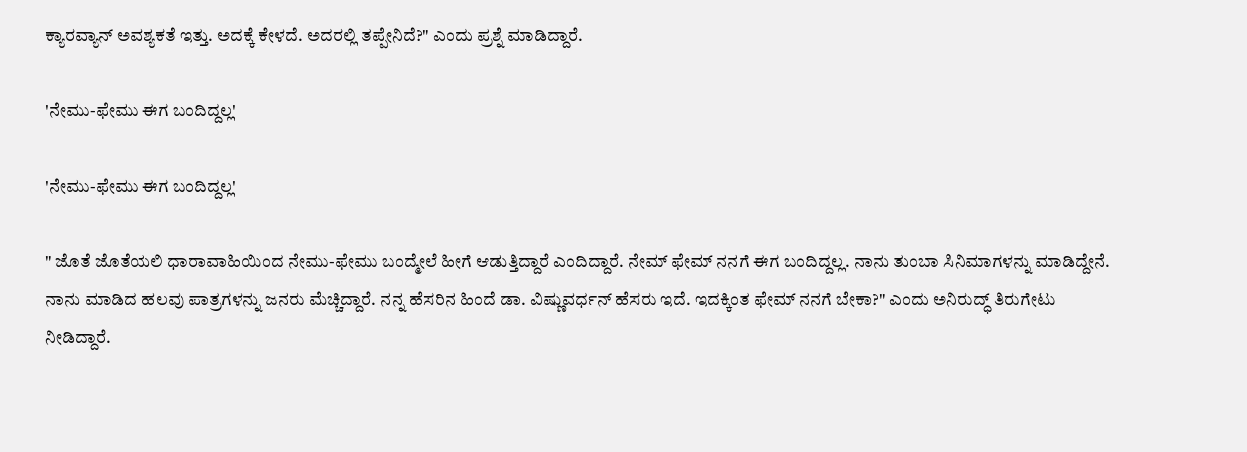ಕ್ಯಾರವ್ಯಾನ್ ಅವಶ್ಯಕತೆ ಇತ್ತು‌. ಅದಕ್ಕೆ ಕೇಳದೆ. ಅದರಲ್ಲಿ ತಪ್ಪೇನಿದೆ?" ಎಂದು ಪ್ರಶ್ನೆ ಮಾಡಿದ್ದಾರೆ.

'ನೇಮು-ಫೇಮು ಈಗ ಬಂದಿದ್ದಲ್ಲ'

'ನೇಮು-ಫೇಮು ಈಗ ಬಂದಿದ್ದಲ್ಲ'

" ಜೊತೆ ಜೊತೆಯಲಿ ಧಾರಾವಾಹಿಯಿಂದ ನೇಮು-ಫೇಮು ಬಂದ್ಮೇಲೆ ಹೀಗೆ ಆಡುತ್ತಿದ್ದಾರೆ ಎಂದಿದ್ದಾರೆ. ನೇಮ್ ಫೇಮ್ ನನಗೆ ಈಗ ಬಂದಿದ್ದಲ್ಲ. ನಾನು ತುಂಬಾ ಸಿನಿಮಾಗಳನ್ನು ಮಾಡಿದ್ದೇನೆ. ನಾನು ಮಾಡಿದ ಹಲವು ಪಾತ್ರಗಳನ್ನು ಜನರು ಮೆಚ್ಚಿದ್ದಾರೆ. ನನ್ನ ಹೆಸರಿನ ಹಿಂದೆ ಡಾ. ವಿಷ್ಣುವರ್ಧನ್ ಹೆಸರು ಇದೆ. ಇದಕ್ಕಿಂತ ಫೇಮ್ ನನಗೆ ಬೇಕಾ?" ಎಂದು ಅನಿರುದ್ಧ್ ತಿರುಗೇಟು ನೀಡಿದ್ದಾರೆ.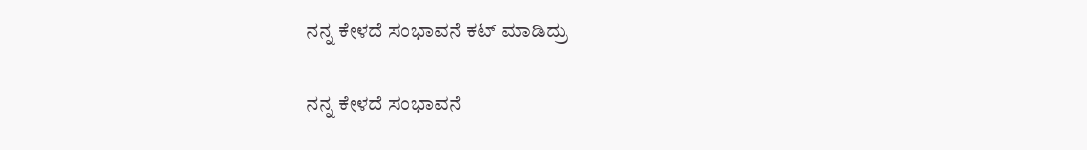ನನ್ನ ಕೇಳದೆ ಸಂಭಾವನೆ ಕಟ್ ಮಾಡಿದ್ರು

ನನ್ನ ಕೇಳದೆ ಸಂಭಾವನೆ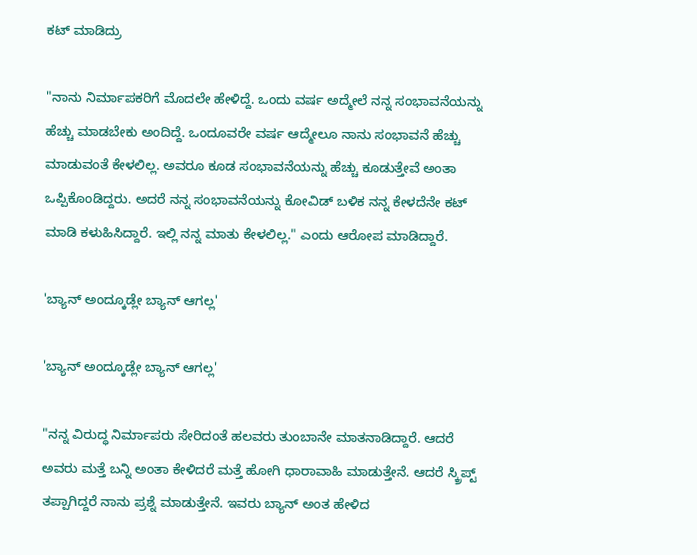ಕಟ್ ಮಾಡಿದ್ರು

"ನಾನು ನಿರ್ಮಾಪಕರಿಗೆ ಮೊದಲೇ ಹೇಳಿದ್ದೆ. ಒಂದು ವರ್ಷ ಅದ್ಮೇಲೆ ನನ್ನ ಸಂಭಾವನೆಯನ್ನು ಹೆಚ್ಚು ಮಾಡಬೇಕು ಅಂದಿದ್ದೆ. ಒಂದೂವರೇ ವರ್ಷ ಆದ್ಮೇಲೂ ನಾನು ಸಂಭಾವನೆ ಹೆಚ್ಚು ಮಾಡುವಂತೆ ಕೇಳಲಿಲ್ಲ. ಅವರೂ ಕೂಡ ಸಂಭಾವನೆಯನ್ನು ಹೆಚ್ಚು ಕೂಡುತ್ತೇವೆ ಅಂತಾ ಒಪ್ಪಿಕೊಂಡಿದ್ದರು. ಅದರೆ ನನ್ನ ಸಂಭಾವನೆಯನ್ನು ಕೋವಿಡ್ ಬಳಿಕ ನನ್ನ ಕೇಳದೆನೇ ಕಟ್ ಮಾಡಿ ಕಳುಹಿಸಿದ್ದಾರೆ. ಇಲ್ಲಿ ನನ್ನ ಮಾತು ಕೇಳಲಿಲ್ಲ." ಎಂದು ಆರೋಪ ಮಾಡಿದ್ದಾರೆ.

'ಬ್ಯಾನ್ ಅಂದ್ಕೂಡ್ಲೇ ಬ್ಯಾನ್ ಆಗಲ್ಲ'

'ಬ್ಯಾನ್ ಅಂದ್ಕೂಡ್ಲೇ ಬ್ಯಾನ್ ಆಗಲ್ಲ'

"ನನ್ನ ವಿರುದ್ಧ ನಿರ್ಮಾಪರು ಸೇರಿದಂತೆ ಹಲವರು ತುಂಬಾನೇ ಮಾತನಾಡಿದ್ದಾರೆ. ಆದರೆ ಅವರು ಮತ್ತೆ ಬನ್ನಿ ಅಂತಾ ಕೇಳಿದರೆ ಮತ್ತೆ ಹೋಗಿ ಧಾರಾವಾಹಿ ಮಾಡುತ್ತೇನೆ. ಆದರೆ ಸ್ಕ್ರಿಪ್ಟ್ ತಪ್ಪಾಗಿದ್ದರೆ ನಾನು ಪ್ರಶ್ನೆ ಮಾಡುತ್ತೇನೆ. ಇವರು ಬ್ಯಾನ್ ಅಂತ ಹೇಳಿದ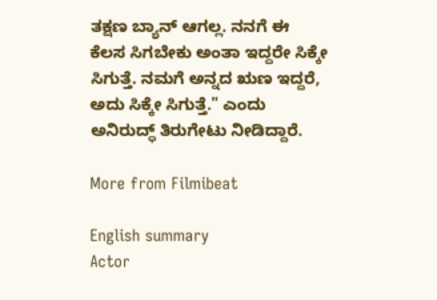ತಕ್ಷಣ ಬ್ಯಾನ್ ಆಗಲ್ಲ. ನನಗೆ ಈ ಕೆಲಸ ಸಿಗಬೇಕು ಅಂತಾ ಇದ್ದರೇ ಸಿಕ್ಕೇ ಸಿಗುತ್ತೆ. ನಮಗೆ ಅನ್ನದ ಋಣ ಇದ್ದರೆ, ಅದು ಸಿಕ್ಕೇ ಸಿಗುತ್ತೆ." ಎಂದು ಅನಿರುದ್ಧ್ ತಿರುಗೇಟು ನೀಡಿದ್ದಾರೆ.

More from Filmibeat

English summary
Actor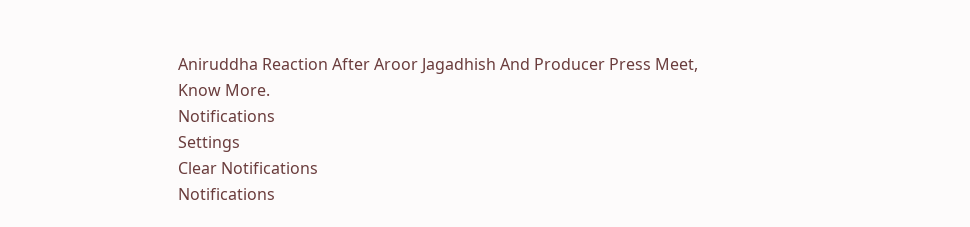Aniruddha Reaction After Aroor Jagadhish And Producer Press Meet, Know More.
Notifications
Settings
Clear Notifications
Notifications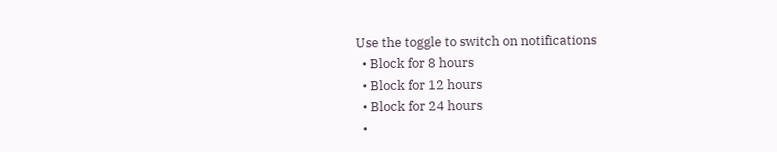Use the toggle to switch on notifications
  • Block for 8 hours
  • Block for 12 hours
  • Block for 24 hours
  •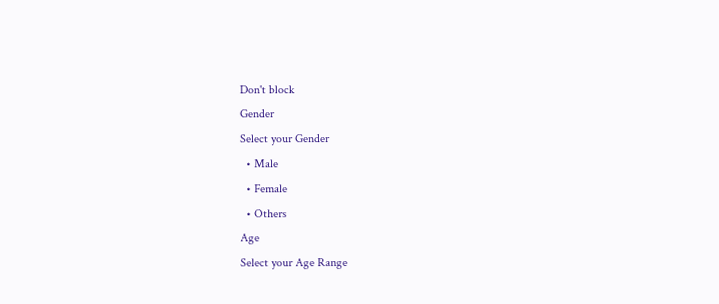Don't block
Gender
Select your Gender
  • Male
  • Female
  • Others
Age
Select your Age Range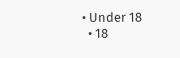• Under 18
  • 18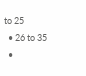to 25
  • 26 to 35
  •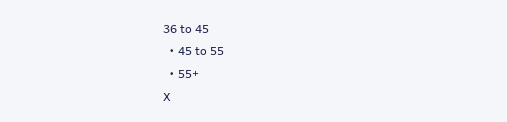36 to 45
  • 45 to 55
  • 55+
X